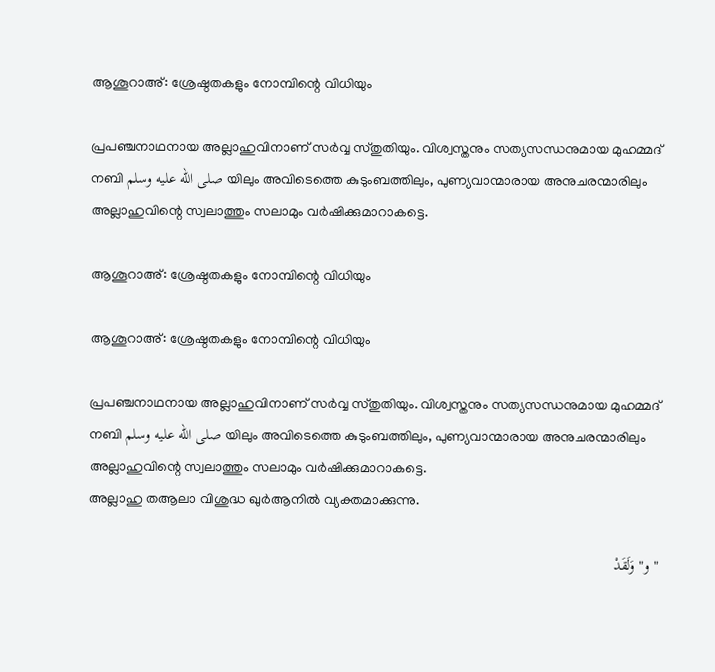ആശൂറാഅ്: ശ്രേഷ്ഠതകളും നോമ്പിന്റെ വിധിയും

പ്രപഞ്ചനാഥനായ അല്ലാഹുവിനാണ് സർവ്വ സ്തുതിയും. വിശ്വസ്തനും സത്യസന്ധനുമായ മുഹമ്മദ് നബി صلى الله عليه وسلم യിലും അവിടെത്തെ കുടുംബത്തിലും, പുണ്യവാന്മാരായ അനുചരന്മാരിലും അല്ലാഹുവിന്റെ സ്വലാത്തും സലാമും വർഷിക്കുമാറാകട്ടെ.

ആശൂറാഅ്: ശ്രേഷ്ഠതകളും നോമ്പിന്റെ വിധിയും

ആശൂറാഅ്: ശ്രേഷ്ഠതകളും നോമ്പിന്റെ വിധിയും

പ്രപഞ്ചനാഥനായ അല്ലാഹുവിനാണ് സർവ്വ സ്തുതിയും. വിശ്വസ്തനും സത്യസന്ധനുമായ മുഹമ്മദ് നബി صلى الله عليه وسلم യിലും അവിടെത്തെ കുടുംബത്തിലും, പുണ്യവാന്മാരായ അനുചരന്മാരിലും അല്ലാഹുവിന്റെ സ്വലാത്തും സലാമും വർഷിക്കുമാറാകട്ടെ.
അല്ലാഹു തആലാ വിശുദ്ധ ഖുർആനിൽ വ്യക്തമാക്കുന്നു.

" و" وَلَقَدْ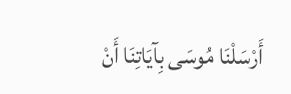أَرْسَلْنَا مُوسَى بِآيَاتِنَا أَنْ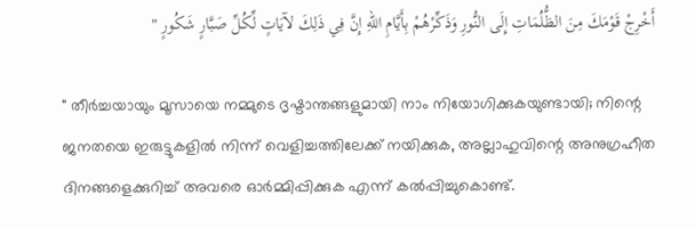أَخْرِجْ قَوْمَكَ مِنَ الظُّلُمَاتِ إِلَى النُّورِ وَذَكِّرْهُمْ بِأَيَّامِ اللّهِ إِنَّ فِي ذَلِكَ لآيَاتٍ لِّكُلِّ صَبَّارٍ شَكُورٍ "

" തീർച്ചയായും മൂസായെ നമ്മുടെ ദൃഷ്ടാന്തങ്ങളുമായി നാം നിയോഗിക്കുകയുണ്ടായി; നിന്റെ ജനതയെ ഇരുട്ടുകളിൽ നിന്ന് വെളിച്ചത്തിലേക്ക് നയിക്കുക, അല്ലാഹുവിന്റെ അനുഗ്രഹീത ദിനങ്ങളെക്കുറിച്ച് അവരെ ഓർമ്മിപ്പിക്കുക എന്ന് കൽപ്പിച്ചുകൊണ്ട്.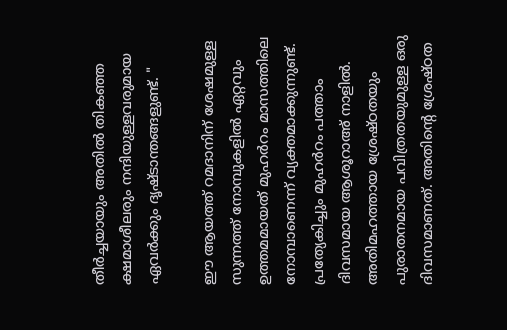തീർച്ചയായും അതിൽ തികഞ്ഞ ക്ഷമാശീലരും നന്ദിയുള്ളവരുമായ ഏവർക്കും ദൃഷ്ടാന്തങ്ങളുണ്ട്. "

ഈ ആയത്ത് റമദാനിന് ശേഷമുള്ള സുന്നത്ത് നോമ്പുകളിൽ ഏറ്റവും ഉത്തമമായത് മുഹർറം മാസത്തിലെ നോമ്പാണെന്ന് വ്യക്തമാക്കുന്നുണ്ട്. പ്രത്യേകിച്ചും മുഹർറം പത്താം ദിവസമായ ആശൂറാഅ് നാളിൽ. അതിമഹത്തായ ശ്രേഷ്ഠതയും പുരാതനമായ പവിത്രതയുമുള്ള ഒരു ദിവസമാണത്. അതിന്റെ ശ്രേഷ്ഠത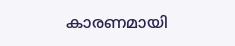കാരണമായി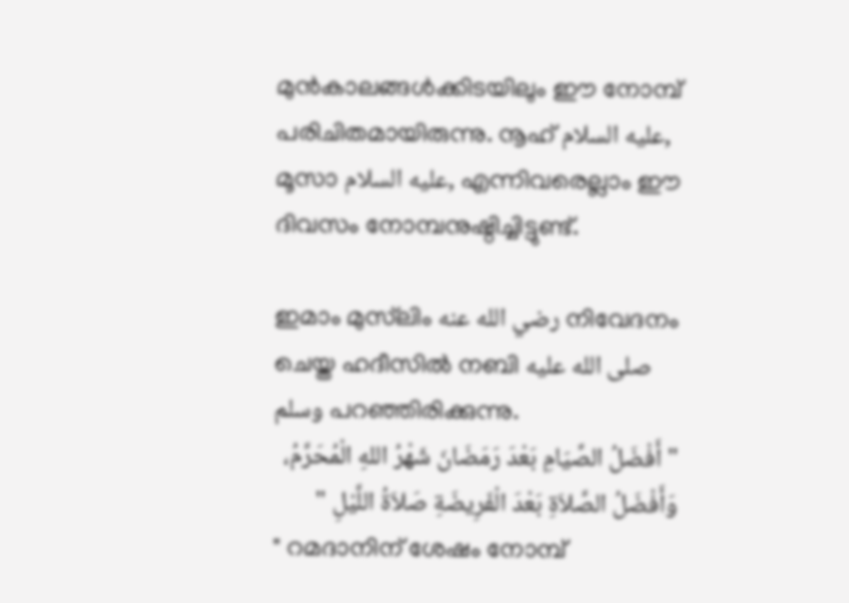മുൻകാലങ്ങൾക്കിടയിലും ഈ നോമ്പ് പരിചിതമായിരുന്നു. നൂഹ് عليه السلام, മൂസാ عليه السلام, എന്നിവരെല്ലാം ഈ ദിവസം നോമ്പനുഷ്ഠിച്ചിട്ടുണ്ട്.

ഇമാം മുസ്‌ലിം رضي الله عنه നിവേദനം ചെയ്ത ഹദീസിൽ നബി صلى الله عليه وسلم പറഞ്ഞിരിക്കുന്നു.
" أَفْضَلُ الصِّيَامِ بَعْدَ رَمَضَانَ شَهْرُ اللهِ الْمُحَرَّمُ، وَأَفْضَلُ الصَّلاَةِ بَعْدَ الْفَرِيضَةِ صَلاَةُ اللَّيْلِ "
" റമദാനിന് ശേഷം നോമ്പ്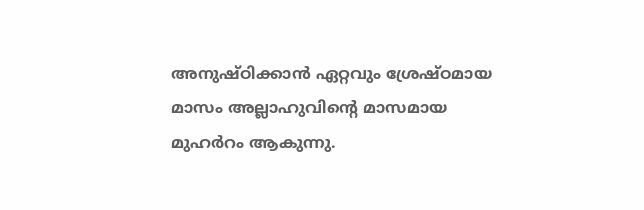അനുഷ്ഠിക്കാൻ ഏറ്റവും ശ്രേഷ്ഠമായ മാസം അല്ലാഹുവിന്റെ മാസമായ മുഹർറം ആകുന്നു.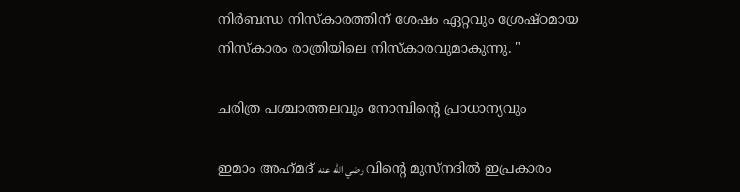നിർബന്ധ നിസ്കാരത്തിന് ശേഷം ഏറ്റവും ശ്രേഷ്ഠമായ നിസ്കാരം രാത്രിയിലെ നിസ്കാരവുമാകുന്നു. "

ചരിത്ര പശ്ചാത്തലവും നോമ്പിന്റെ പ്രാധാന്യവും

ഇമാം അഹ്‌മദ് رضي الله عنه വിന്റെ മുസ്‌നദിൽ ഇപ്രകാരം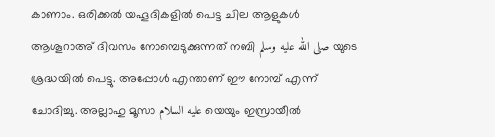കാണാം. ഒരിക്കൽ യഹൂദികളിൽ പെട്ട ചില ആളുകൾ ആശൂറാഅ് ദിവസം നോമ്പെടുക്കുന്നത് നബി صلى الله عليه وسلم യുടെ ശ്രദ്ധയിൽ പെട്ടു. അപ്പോൾ എന്താണ് ഈ നോമ്പ് എന്ന് ചോദിച്ചു. അല്ലാഹു മൂസാ عليه السلام യെയും ഇസ്രായീൽ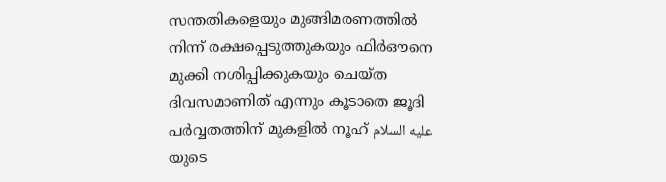സന്തതികളെയും മുങ്ങിമരണത്തിൽ നിന്ന് രക്ഷപ്പെടുത്തുകയും ഫിർഔനെ മുക്കി നശിപ്പിക്കുകയും ചെയ്ത ദിവസമാണിത് എന്നും കൂടാതെ ജൂദി പർവ്വതത്തിന് മുകളിൽ നൂഹ് عليه السلام യുടെ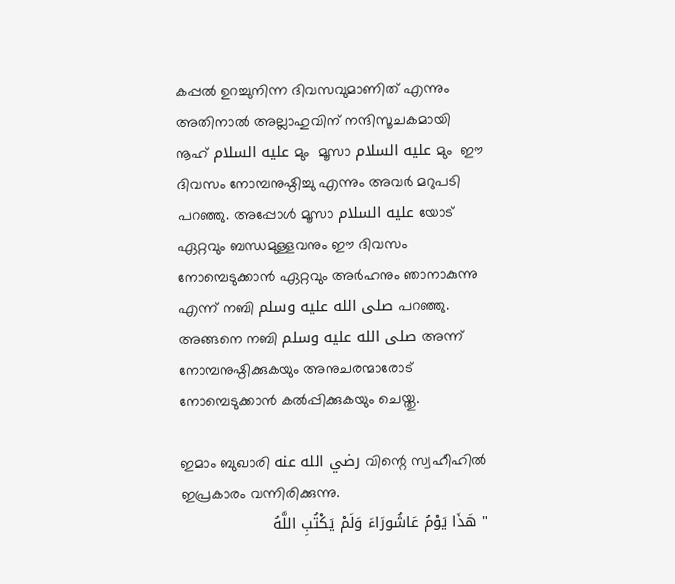കപ്പൽ ഉറച്ചുനിന്ന ദിവസവുമാണിത് എന്നും അതിനാൽ അല്ലാഹുവിന് നന്ദിസൂചകമായി നൂഹ് عليه السلام മും  മൂസാ عليه السلام മും  ഈ ദിവസം നോമ്പനുഷ്ഠിച്ചു എന്നും അവർ മറുപടി പറഞ്ഞു. അപ്പോൾ മൂസാ عليه السلام യോട് ഏറ്റവും ബന്ധമുള്ളവനും ഈ ദിവസം നോമ്പെടുക്കാൻ ഏറ്റവും അർഹനും ഞാനാകുന്നു എന്ന് നബി صلى الله عليه وسلم പറഞ്ഞു. അങ്ങനെ നബി صلى الله عليه وسلم അന്ന് നോമ്പനുഷ്ഠിക്കുകയും അനുചരന്മാരോട് നോമ്പെടുക്കാൻ കൽപ്പിക്കുകയും ചെയ്തു.

ഇമാം ബുഖാരി رضي الله عنه വിന്റെ സ്വഹീഹിൽ ഇപ്രകാരം വന്നിരിക്കുന്നു.
" هَذَا يَوْمُ عَاشُورَاءَ وَلَمْ يَكْتُبِ اللَّهُ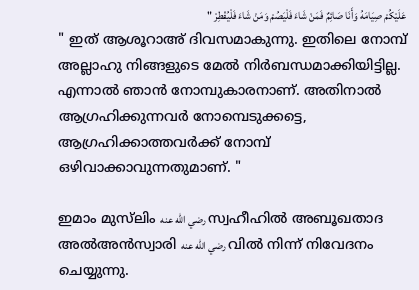عَلَيْكُمْ صِيَامَهُ وَأَنَا صَائِمٌ فَمَنْ شَاءَ فَلْيَصُمْ وَمَنْ شَاءَ فَلْيُفْطِرْ "
" ഇത് ആശൂറാഅ് ദിവസമാകുന്നു. ഇതിലെ നോമ്പ് അല്ലാഹു നിങ്ങളുടെ മേൽ നിർബന്ധമാക്കിയിട്ടില്ല. എന്നാൽ ഞാൻ നോമ്പുകാരനാണ്. അതിനാൽ ആഗ്രഹിക്കുന്നവർ നോമ്പെടുക്കട്ടെ, ആഗ്രഹിക്കാത്തവർക്ക് നോമ്പ് ഒഴിവാക്കാവുന്നതുമാണ്. "

ഇമാം മുസ്‌ലിം رضي الله عنه സ്വഹീഹിൽ അബൂഖതാദ അൽഅൻസ്വാരി رضي الله عنه വിൽ നിന്ന് നിവേദനം ചെയ്യുന്നു.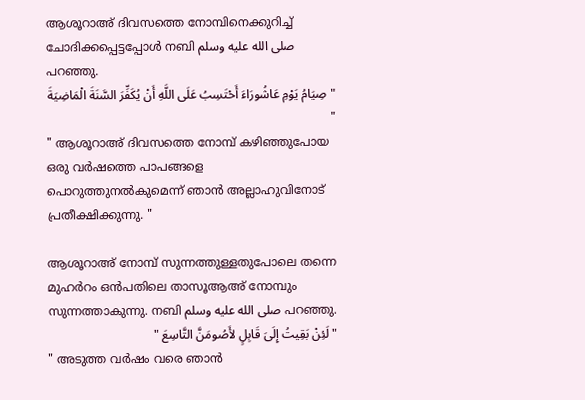ആശൂറാഅ് ദിവസത്തെ നോമ്പിനെക്കുറിച്ച് ചോദിക്കപ്പെട്ടപ്പോൾ നബി صلى الله عليه وسلم പറഞ്ഞു.
" صِيَامُ يَوْمِ عَاشُورَاءَ أَحْتَسِبُ عَلَى اللَّهِ أَنْ يُكَفِّرَ السَّنَةَ الْمَاضِيَةَ "
" ആശൂറാഅ് ദിവസത്തെ നോമ്പ് കഴിഞ്ഞുപോയ ഒരു വർഷത്തെ പാപങ്ങളെ പൊറുത്തുനൽകുമെന്ന് ഞാൻ അല്ലാഹുവിനോട് പ്രതീക്ഷിക്കുന്നു. "

ആശൂറാഅ് നോമ്പ് സുന്നത്തുള്ളതുപോലെ തന്നെ മുഹർറം ഒൻപതിലെ താസൂആഅ് നോമ്പും സുന്നത്താകുന്നു. നബി صلى الله عليه وسلم പറഞ്ഞു.
" لَئِنْ بَقِيتُ إِلَىَ قَابِلٍ لأَصُومَنَّ التَّاسِعَ "
" അടുത്ത വർഷം വരെ ഞാൻ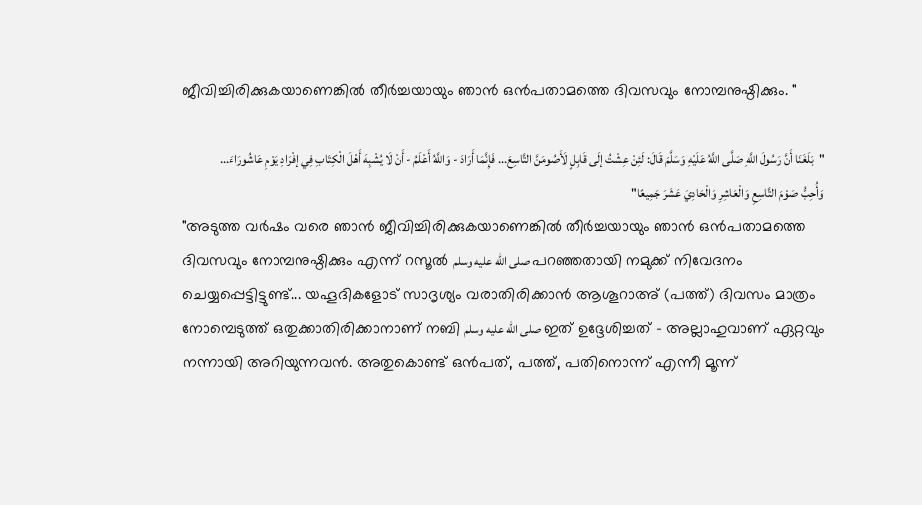ജീവിച്ചിരിക്കുകയാണെങ്കിൽ തീർച്ചയായും ഞാൻ ഒൻപതാമത്തെ ദിവസവും നോമ്പനുഷ്ഠിക്കും. "

"بَلَغَنَا أَنَّ رَسُولَ اللَّهِ صَلَّى اللَّهُ عَلَيْهِ وَسَلَّمَ قَالَ: لَئِنْ عِشْتُ إلَى قَابِلٍ لَأَصُومَنَّ التَّاسِعَ... فَإِنَّمَا أَرَادَ - وَاللَّهُ أَعْلَمُ - أَنْ لَا يُشْبِهَ أَهْلَ الْكِتَابِ فِي إفْرَادِ يَوْمِ عَاشُورَاءَ... وَأُحِبُّ صَوْمَ التَّاسِعِ وَالْعَاشِرِ وَالْحَادِيَ عَشَرَ جَمِيعًا"
"അടുത്ത വർഷം വരെ ഞാൻ ജീവിച്ചിരിക്കുകയാണെങ്കിൽ തീർച്ചയായും ഞാൻ ഒൻപതാമത്തെ ദിവസവും നോമ്പനുഷ്ഠിക്കും എന്ന് റസൂൽ صلى الله عليه وسلم പറഞ്ഞതായി നമുക്ക് നിവേദനം ചെയ്യപ്പെട്ടിട്ടുണ്ട്... യഹൂദികളോട് സാദൃശ്യം വരാതിരിക്കാൻ ആശൂറാഅ് (പത്ത്) ദിവസം മാത്രം നോമ്പെടുത്ത് ഒതുക്കാതിരിക്കാനാണ് നബി صلى الله عليه وسلم ഇത് ഉദ്ദേശിച്ചത് - അല്ലാഹുവാണ് ഏറ്റവും നന്നായി അറിയുന്നവൻ. അതുകൊണ്ട് ഒൻപത്, പത്ത്, പതിനൊന്ന് എന്നീ മൂന്ന്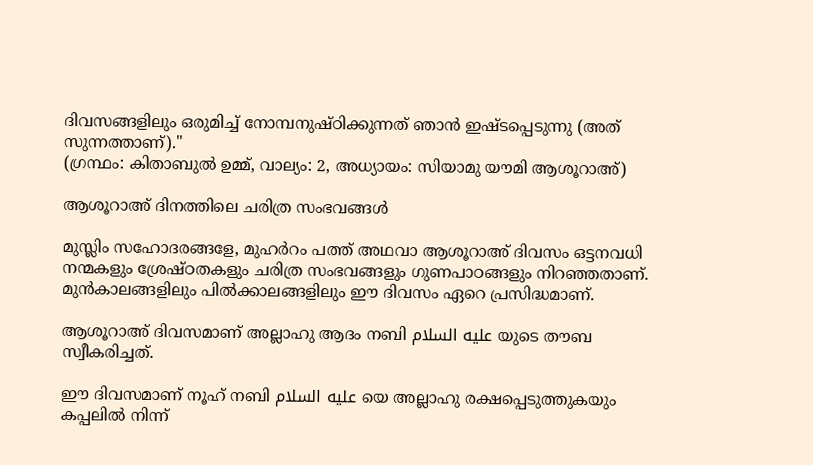ദിവസങ്ങളിലും ഒരുമിച്ച് നോമ്പനുഷ്ഠിക്കുന്നത് ഞാൻ ഇഷ്ടപ്പെടുന്നു (അത് സുന്നത്താണ്)."
(ഗ്രന്ഥം: കിതാബുൽ ഉമ്മ്, വാല്യം: 2, അധ്യായം: സിയാമു യൗമി ആശൂറാഅ്)

ആശൂറാഅ് ദിനത്തിലെ ചരിത്ര സംഭവങ്ങൾ

മുസ്ലിം സഹോദരങ്ങളേ, മുഹർറം പത്ത് അഥവാ ആശൂറാഅ് ദിവസം ഒട്ടനവധി നന്മകളും ശ്രേഷ്ഠതകളും ചരിത്ര സംഭവങ്ങളും ഗുണപാഠങ്ങളും നിറഞ്ഞതാണ്. മുൻകാലങ്ങളിലും പിൽക്കാലങ്ങളിലും ഈ ദിവസം ഏറെ പ്രസിദ്ധമാണ്.

ആശൂറാഅ് ദിവസമാണ് അല്ലാഹു ആദം നബി عليه السلام യുടെ തൗബ സ്വീകരിച്ചത്.

ഈ ദിവസമാണ് നൂഹ് നബി عليه السلام യെ അല്ലാഹു രക്ഷപ്പെടുത്തുകയും കപ്പലിൽ നിന്ന്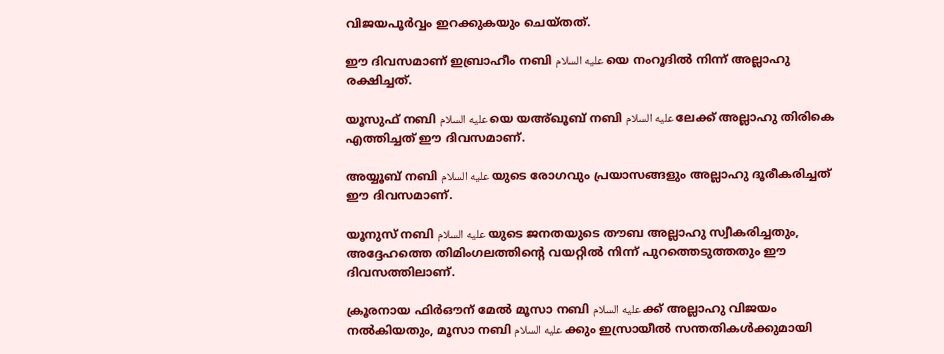വിജയപൂർവ്വം ഇറക്കുകയും ചെയ്തത്.

ഈ ദിവസമാണ് ഇബ്രാഹീം നബി عليه السلام യെ നംറൂദിൽ നിന്ന് അല്ലാഹു രക്ഷിച്ചത്.

യൂസുഫ് നബി عليه السلام യെ യഅ്ഖൂബ് നബി عليه السلام ലേക്ക് അല്ലാഹു തിരികെ എത്തിച്ചത് ഈ ദിവസമാണ്.

അയ്യൂബ് നബി عليه السلام യുടെ രോഗവും പ്രയാസങ്ങളും അല്ലാഹു ദൂരീകരിച്ചത് ഈ ദിവസമാണ്.

യൂനുസ് നബി عليه السلام യുടെ ജനതയുടെ തൗബ അല്ലാഹു സ്വീകരിച്ചതും, അദ്ദേഹത്തെ തിമിംഗലത്തിന്റെ വയറ്റിൽ നിന്ന് പുറത്തെടുത്തതും ഈ ദിവസത്തിലാണ്.

ക്രൂരനായ ഫിർഔന് മേൽ മൂസാ നബി عليه السلام ക്ക് അല്ലാഹു വിജയം നൽകിയതും, മൂസാ നബി عليه السلام ക്കും ഇസ്രായീൽ സന്തതികൾക്കുമായി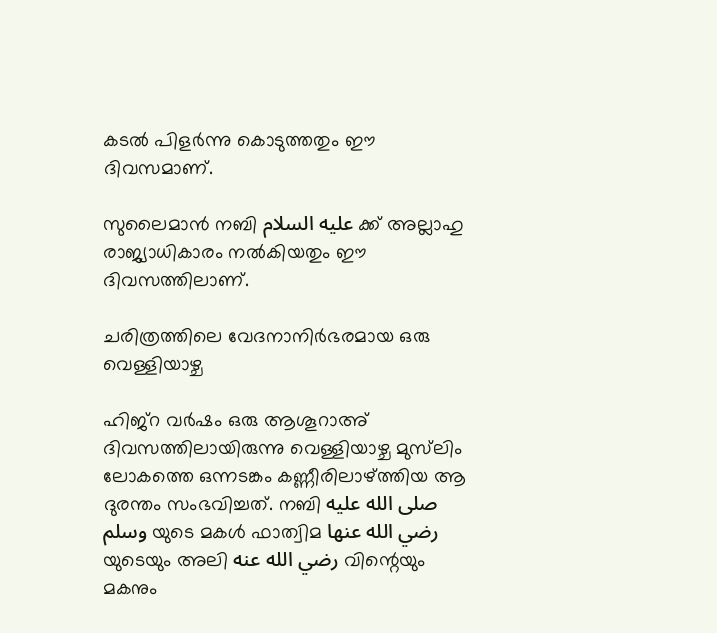കടൽ പിളർന്നു കൊടുത്തതും ഈ ദിവസമാണ്.

സുലൈമാൻ നബി عليه السلام ക്ക് അല്ലാഹു രാജ്യാധികാരം നൽകിയതും ഈ ദിവസത്തിലാണ്.

ചരിത്രത്തിലെ വേദനാനിർഭരമായ ഒരു വെള്ളിയാഴ്ച

ഹിജ്റ വർഷം ഒരു ആശൂറാഅ് ദിവസത്തിലായിരുന്നു വെള്ളിയാഴ്ച മുസ്‌ലിം ലോകത്തെ ഒന്നടങ്കം കണ്ണീരിലാഴ്ത്തിയ ആ ദുരന്തം സംഭവിച്ചത്. നബി صلى الله عليه وسلم യുടെ മകൾ ഫാത്വിമ رضي الله عنها യുടെയും അലി رضي الله عنه വിന്റെയും മകനും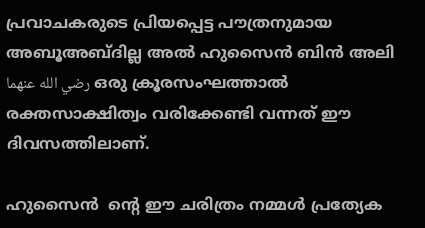പ്രവാചകരുടെ പ്രിയപ്പെട്ട പൗത്രനുമായ അബൂഅബ്ദില്ല അൽ ഹുസൈൻ ബിൻ അലി رضي الله عنهما ഒരു ക്രൂരസംഘത്താൽ രക്തസാക്ഷിത്വം വരിക്കേണ്ടി വന്നത് ഈ ദിവസത്തിലാണ്.

ഹുസൈൻ  ന്റെ ഈ ചരിത്രം നമ്മൾ പ്രത്യേക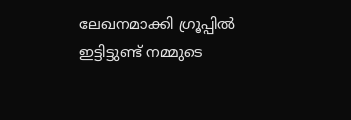ലേഖനമാക്കി ഗ്രൂപ്പിൽ ഇട്ടിട്ടുണ്ട് നമ്മുടെ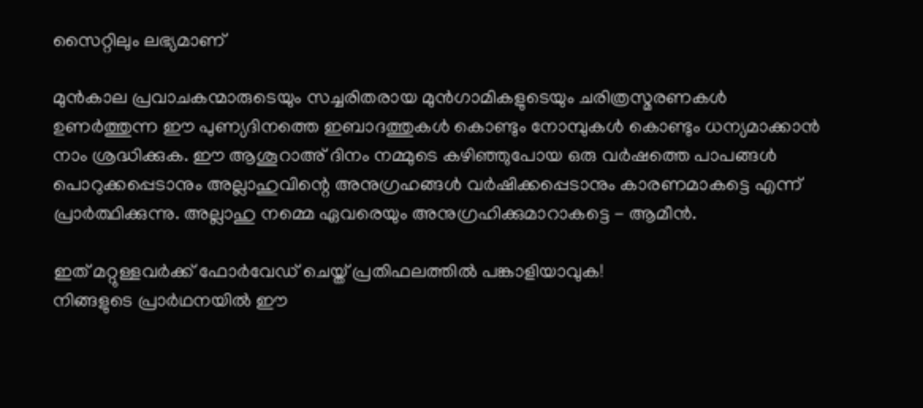സൈറ്റിലും ലഭ്യമാണ്

മുൻകാല പ്രവാചകന്മാരുടെയും സച്ചരിതരായ മുൻഗാമികളുടെയും ചരിത്രസ്മരണകൾ ഉണർത്തുന്ന ഈ പുണ്യദിനത്തെ ഇബാദത്തുകൾ കൊണ്ടും നോമ്പുകൾ കൊണ്ടും ധന്യമാക്കാൻ നാം ശ്രദ്ധിക്കുക. ഈ ആശൂറാഅ് ദിനം നമ്മുടെ കഴിഞ്ഞുപോയ ഒരു വർഷത്തെ പാപങ്ങൾ പൊറുക്കപ്പെടാനും അല്ലാഹുവിന്റെ അനുഗ്രഹങ്ങൾ വർഷിക്കപ്പെടാനും കാരണമാകട്ടെ എന്ന് പ്രാർത്ഥിക്കുന്നു. അല്ലാഹു നമ്മെ ഏവരെയും അനുഗ്രഹിക്കുമാറാകട്ടെ - ആമീൻ.

ഇത് മറ്റുള്ളവര്‍ക്ക് ഫോര്‍വേഡ് ചെയ്ത് പ്രതിഫലത്തില്‍ പങ്കാളിയാവുക!
നിങ്ങളുടെ പ്രാര്‍ഥനയില്‍ ഈ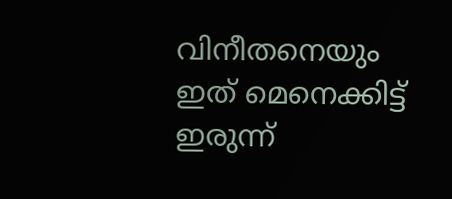വിനീതനെയും ഇത് മെനെക്കിട്ട് ഇരുന്ന്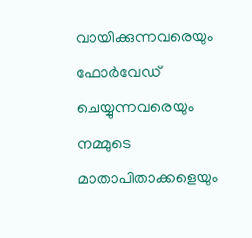വായിക്കുന്നവരെയും ഫോര്‍വേഡ് ചെയ്യുന്നവരെയും
നമ്മുടെ മാതാപിതാക്കളെയും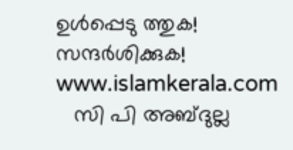ഉള്‍പ്പെടു ത്തുക!
സന്ദര്‍ശിക്കുക! www.islamkerala.com
   സി പി അബ്ദുല്ല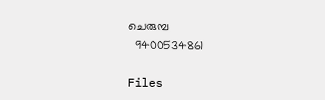ചെരുമ്പ
  9400534861

Files